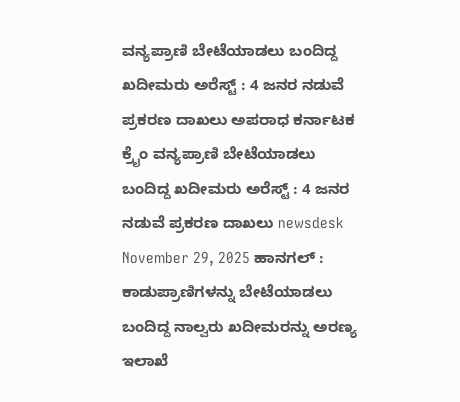ವನ್ಯಪ್ರಾಣಿ ಬೇಟೆಯಾಡಲು ಬಂದಿದ್ದ ಖದೀಮರು ಅರೆಸ್ಟ್ : 4 ಜನರ ನಡುವೆ ಪ್ರಕರಣ ದಾಖಲು ಅಪರಾಧ ಕರ್ನಾಟಕ ಕ್ರೈಂ ವನ್ಯಪ್ರಾಣಿ ಬೇಟೆಯಾಡಲು ಬಂದಿದ್ದ ಖದೀಮರು ಅರೆಸ್ಟ್ : 4 ಜನರ ನಡುವೆ ಪ್ರಕರಣ ದಾಖಲು newsdesk November 29, 2025 ಹಾನಗಲ್ : ಕಾಡುಪ್ರಾಣಿಗಳನ್ನು ಬೇಟೆಯಾಡಲು ಬಂದಿದ್ದ ನಾಲ್ವರು ಖದೀಮರನ್ನು ಅರಣ್ಯ ಇಲಾಖೆ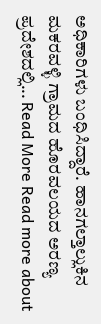ಅಧಿಕಾರಿಗಳು ಬಂಧಿಸಿದ್ದಾರೆ. ಹಾನಗಲ್ತಾಲ್ಲುಕಿನ ಮಕರವಳ್ಳಿ ಗ್ರಾಮದ ಹೊರವಲಯದ ಅರಣ್ಯ ಪ್ರದೇಶದಲ್ಲಿ... Read More Read more about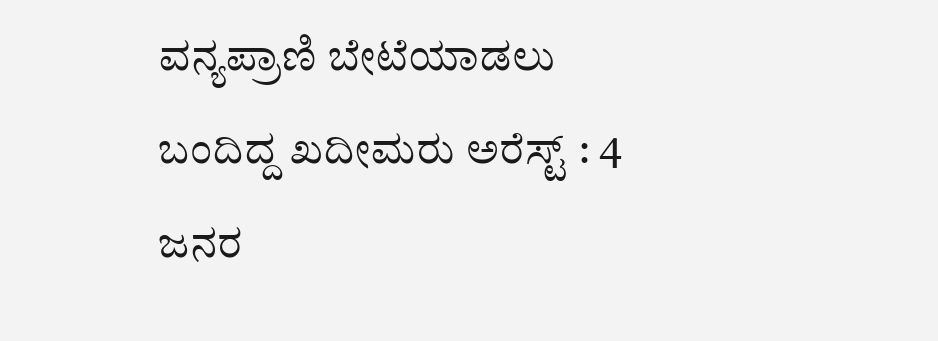ವನ್ಯಪ್ರಾಣಿ ಬೇಟೆಯಾಡಲು ಬಂದಿದ್ದ ಖದೀಮರು ಅರೆಸ್ಟ್ : 4 ಜನರ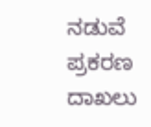ನಡುವೆ ಪ್ರಕರಣ ದಾಖಲು